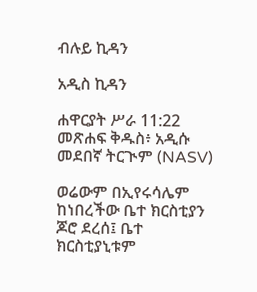ብሉይ ኪዳን

አዲስ ኪዳን

ሐዋርያት ሥራ 11:22 መጽሐፍ ቅዱስ፥ አዲሱ መደበኛ ትርጒም (NASV)

ወሬውም በኢየሩሳሌም ከነበረችው ቤተ ክርስቲያን ጆሮ ደረሰ፤ ቤተ ክርስቲያኒቱም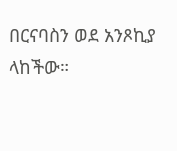በርናባስን ወደ አንጾኪያ ላከችው።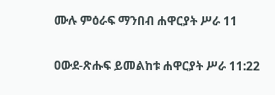ሙሉ ምዕራፍ ማንበብ ሐዋርያት ሥራ 11

ዐውደ-ጽሑፍ ይመልከቱ ሐዋርያት ሥራ 11:22